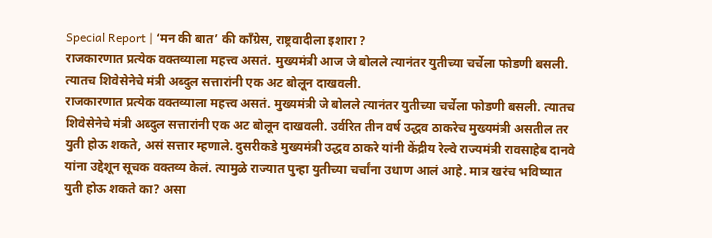Special Report | ‘मन की बात’ की काँग्रेस, राष्ट्रवादीला इशारा ?
राजकारणात प्रत्येक वक्तव्याला महत्त्व असतं. मुख्यमंत्री आज जे बोलले त्यानंतर युतीच्या चर्चेला फोडणी बसली. त्यातच शिवेसेनेचे मंत्री अब्दुल सत्तारांनी एक अट बोलून दाखवली.
राजकारणात प्रत्येक वक्तव्याला महत्त्व असतं. मुख्यमंत्री जे बोलले त्यानंतर युतीच्या चर्चेला फोडणी बसली. त्यातच शिवेसेनेचे मंत्री अब्दुल सत्तारांनी एक अट बोलून दाखवली. उर्वरित तीन वर्ष उद्धव ठाकरेच मुख्यमंत्री असतील तर युती होऊ शकते, असं सत्तार म्हणाले. दुसरीकडे मुख्यमंत्री उद्धव ठाकरे यांनी केंद्रीय रेल्वे राज्यमंत्री रावसाहेब दानवे यांना उद्देशून सूचक वक्तव्य केलं. त्यामुळे राज्यात पुन्हा युतीच्या चर्चांना उधाण आलं आहे. मात्र खरंच भविष्यात युती होऊ शकते का? असा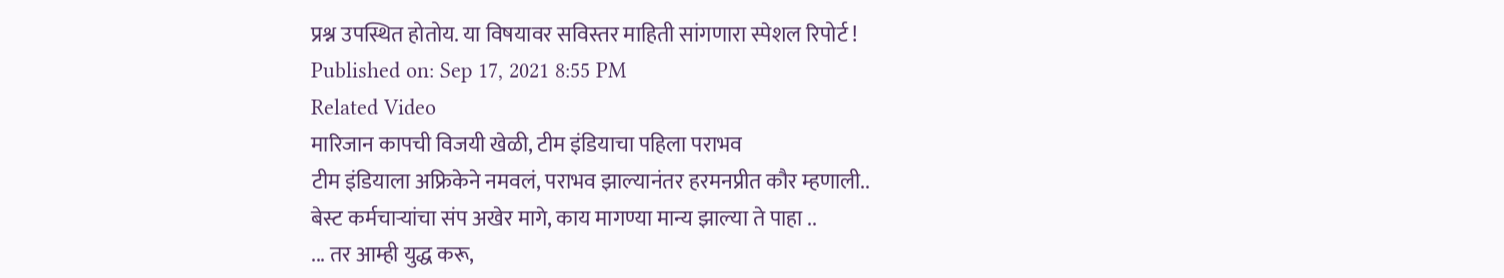प्रश्न उपस्थित होतोय. या विषयावर सविस्तर माहिती सांगणारा स्पेशल रिपोर्ट !
Published on: Sep 17, 2021 8:55 PM
Related Video
मारिजान कापची विजयी खेळी, टीम इंडियाचा पहिला पराभव
टीम इंडियाला अफ्रिकेने नमवलं, पराभव झाल्यानंतर हरमनप्रीत कौर म्हणाली..
बेस्ट कर्मचाऱ्यांचा संप अखेर मागे, काय मागण्या मान्य झाल्या ते पाहा ..
... तर आम्ही युद्ध करू,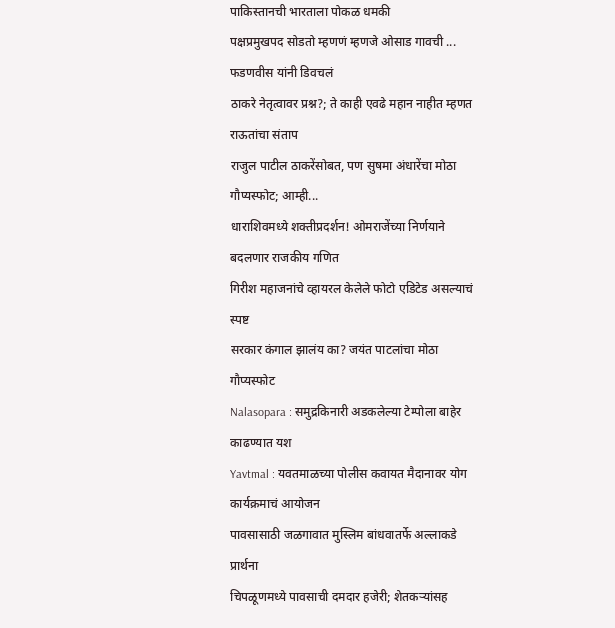पाकिस्तानची भारताला पोकळ धमकी
पक्षप्रमुखपद सोडतो म्हणणं म्हणजे ओसाड गावची ... फडणवीस यांनी डिवचलं
ठाकरे नेतृत्वावर प्रश्न?; ते काही एवढे महान नाहीत म्हणत राऊतांचा संताप
राजुल पाटील ठाकरेंसोबत, पण सुषमा अंधारेंचा मोठा गौप्यस्फोट; आम्ही...
धाराशिवमध्ये शक्तीप्रदर्शन! ओमराजेंच्या निर्णयाने बदलणार राजकीय गणित
गिरीश महाजनांचे व्हायरल केलेले फोटो एडिटेड असल्याचं स्पष्ट
सरकार कंगाल झालंय का? जयंत पाटलांचा मोठा गौप्यस्फोट
Nalasopara : समुद्रकिनारी अडकलेल्या टेम्पोला बाहेर काढण्यात यश
Yavtmal : यवतमाळच्या पोलीस कवायत मैदानावर योग कार्यक्रमाचं आयोजन
पावसासाठी जळगावात मुस्लिम बांधवातर्फे अल्लाकडे प्रार्थना
चिपळूणमध्ये पावसाची दमदार हजेरी; शेतकऱ्यांसह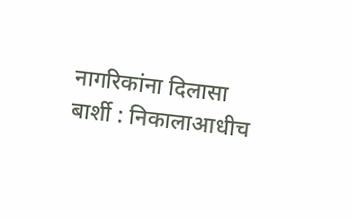नागरिकांना दिलासा
बार्शी : निकालाआधीच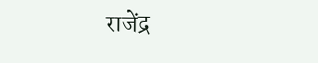राजेंद्र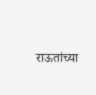राऊतांच्या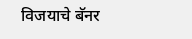विजयाचे बॅनर